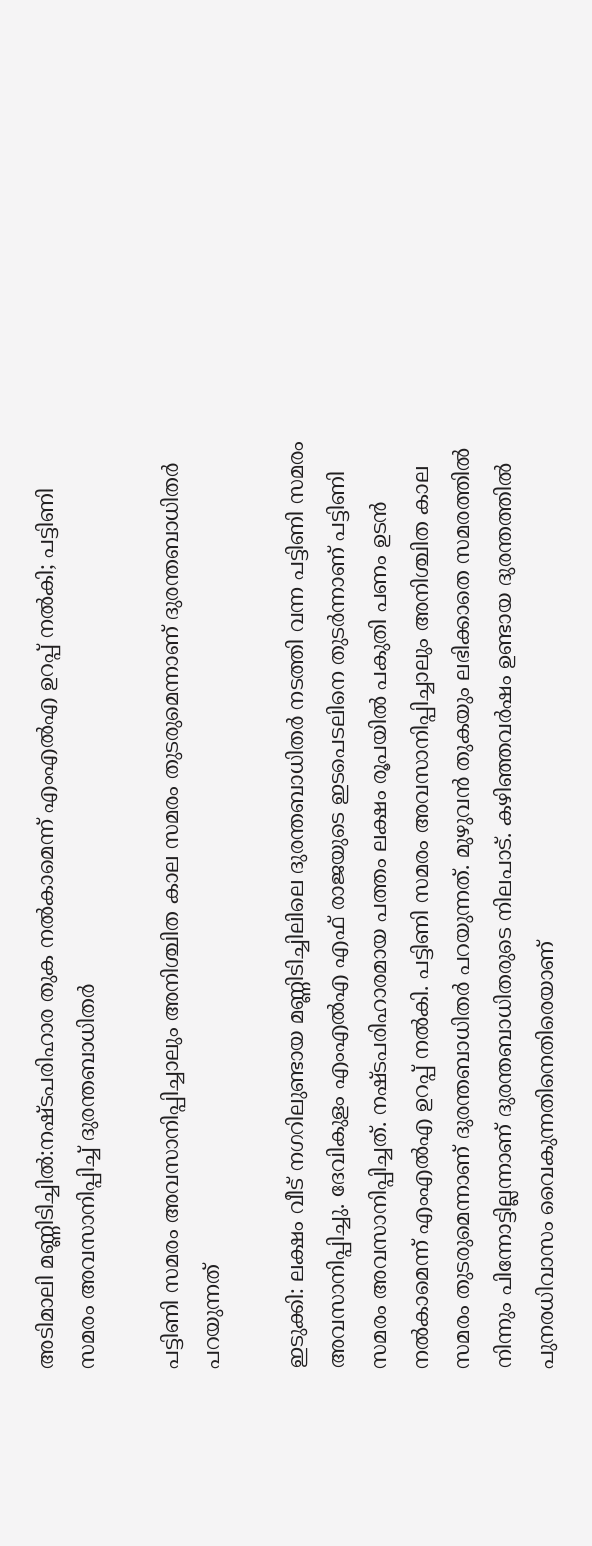അടിമാലി മണ്ണിടിച്ചിൽ:നഷ്ടപരിഹാര തുക നൽകാമെന്ന് എംഎൽഎ ഉറപ്പ് നൽകി; പട്ടിണി സമരം അവസാനിപ്പിച്ച് ദുരന്തബാധിതര്‍

പട്ടിണി സമരം അവസാനിപ്പിച്ചാലും അനിശ്ചിത കാല സമരം തുടരുമെന്നാണ് ദുരന്തബാധിതര്‍ പറയുന്നത്

ഇടുക്കി: ലക്ഷം വീട് നഗറിലുണ്ടായ മണ്ണിടിച്ചിലിലെ ദുരന്തബാധിതര്‍ നടത്തി വന്ന പട്ടിണി സമരം അവസാനിപ്പിച്ചു. ദേവികുളം എംഎല്‍എ എഫ് രാജയുടെ ഇടപെടലിനെ തുടര്‍ന്നാണ് പട്ടിണി സമരം അവസാനിപ്പിച്ചത്. നഷ്ടപരിഹാരമായ പത്തം ലക്ഷം രൂപയില്‍ പകുതി പണം ഉടന്‍ നല്‍കാമെന്ന് എംഎല്‍എ ഉറപ്പ് നല്‍കി. പട്ടിണി സമരം അവസാനിപ്പിച്ചാലും അനിശ്ചിത കാല സമരം തുടരുമെന്നാണ് ദുരന്തബാധിതര്‍ പറയുന്നത്. മുഴുവന്‍ തുകയും ലഭിക്കാതെ സമരത്തില്‍ നിന്നും പിന്നോട്ടില്ലന്നാണ് ദുരന്തബാധിതരുടെ നിലപാട്. കഴിഞ്ഞവര്‍ഷം ഉണ്ടായ ദുരന്തത്തില്‍ പുനരധിവാസം വൈകുന്നതിനെതിരെയാണ്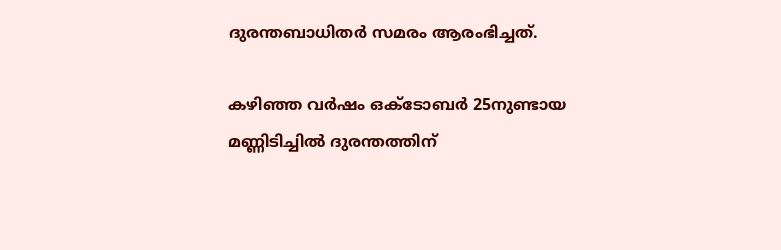ദുരന്തബാധിതര്‍ സമരം ആരംഭിച്ചത്.

കഴിഞ്ഞ വര്‍ഷം ഒക്ടോബര്‍ 25നുണ്ടായ മണ്ണിടിച്ചില്‍ ദുരന്തത്തിന്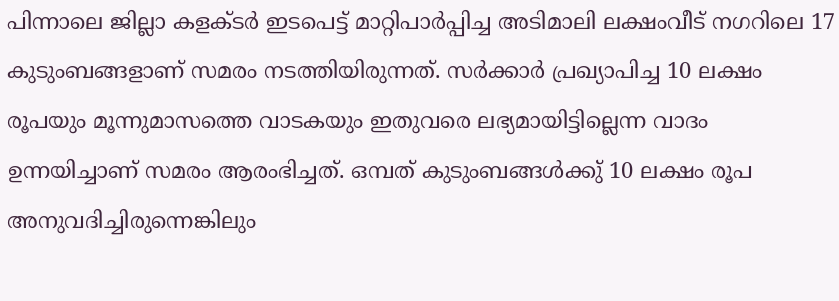പിന്നാലെ ജില്ലാ കളക്ടര്‍ ഇടപെട്ട് മാറ്റിപാര്‍പ്പിച്ച അടിമാലി ലക്ഷംവീട് നഗറിലെ 17 കുടുംബങ്ങളാണ് സമരം നടത്തിയിരുന്നത്. സര്‍ക്കാര്‍ പ്രഖ്യാപിച്ച 10 ലക്ഷം രൂപയും മൂന്നുമാസത്തെ വാടകയും ഇതുവരെ ലഭ്യമായിട്ടില്ലെന്ന വാദം ഉന്നയിച്ചാണ് സമരം ആരംഭിച്ചത്. ഒമ്പത് കുടുംബങ്ങള്‍ക്കു് 10 ലക്ഷം രൂപ അനുവദിച്ചിരുന്നെങ്കിലും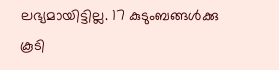ലഭ്യമായിട്ടില്ല. 17 കുടുംബങ്ങള്‍ക്കു കൂടി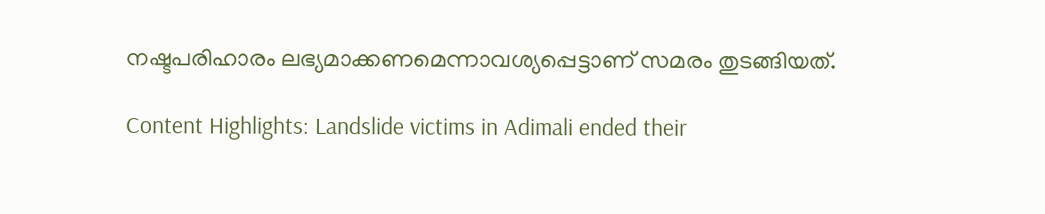നഷ്ടപരിഹാരം ലഭ്യമാക്കണമെന്നാവശ്യപ്പെട്ടാണ് സമരം തുടങ്ങിയത്.

Content Highlights: Landslide victims in Adimali ended their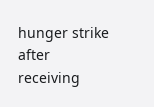hunger strike after receiving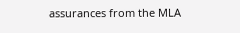assurances from the MLA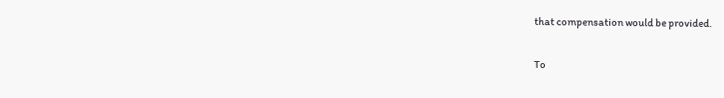that compensation would be provided.

To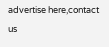advertise here,contact us